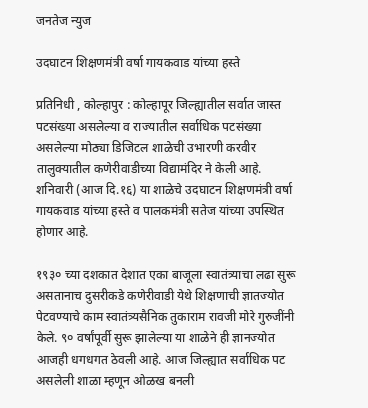जनतेज न्युज

उदघाटन शिक्षणमंत्री वर्षा गायकवाड यांच्या हस्ते

प्रतिनिधी , कोल्हापुर : कोल्हापूर जिल्ह्यातील सर्वात जास्त पटसंख्या असलेल्या व राज्यातील सर्वाधिक पटसंख्या असलेल्या मोठ्या डिजिटल शाळेची उभारणी करवीर तालुक्यातील कणेरीवाडीच्या विद्यामंदिर ने केली आहे. शनिवारी (आज दि.१६) या शाळेचे उदघाटन शिक्षणमंत्री वर्षा गायकवाड यांच्या हस्ते व पालकमंत्री सतेज यांच्या उपस्थित होणार आहे.

१९३० च्या दशकात देशात एका बाजूला स्वातंत्र्याचा लढा सुरू असतानाच दुसरीकडे कणेरीवाडी येथे शिक्षणाची ज्ञातज्योत पेटवण्याचे काम स्वातंत्र्यसैनिक तुकाराम रावजी मोरे गुरुजींनी केले. ९० वर्षांपूर्वी सुरू झालेल्या या शाळेने ही ज्ञानज्योत आजही धगधगत ठेवली आहे. आज जिल्ह्यात सर्वाधिक पट असलेली शाळा म्हणून ओळख बनली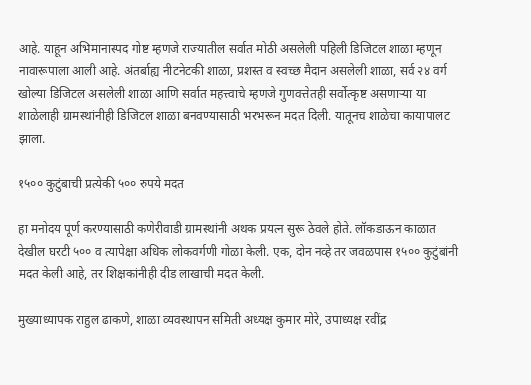आहे. याहून अभिमानास्पद गोष्ट म्हणजे राज्यातील सर्वात मोठी असलेली पहिली डिजिटल शाळा म्हणून नावारूपाला आली आहे. अंतर्बाह्य नीटनेटकी शाळा, प्रशस्त व स्वच्छ मैदान असलेली शाळा, सर्व २४ वर्ग खोल्या डिजिटल असलेली शाळा आणि सर्वात महत्त्वाचे म्हणजे गुणवत्तेतही सर्वोत्कृष्ट असणाऱ्या या शाळेलाही ग्रामस्थांनीही डिजिटल शाळा बनवण्यासाठी भरभरून मदत दिली. यातूनच शाळेचा कायापालट झाला.

१५०० कुटुंबाची प्रत्येकी ५०० रुपये मदत

हा मनोदय पूर्ण करण्यासाठी कणेरीवाडी ग्रामस्थांनी अथक प्रयत्न सुरू ठेवले होते. लॉकडाऊन काळात देखील घरटी ५०० व त्यापेक्षा अधिक लोकवर्गणी गोळा केली. एक, दोन नव्हे तर जवळपास १५०० कुटुंबांनी मदत केली आहे, तर शिक्षकांनीही दीड लाखाची मदत केली.

मुख्याध्यापक राहुल ढाकणे, शाळा व्यवस्थापन समिती अध्यक्ष कुमार मोरे, उपाध्यक्ष रवींद्र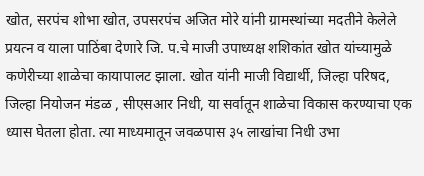खोत, सरपंच शोभा खोत, उपसरपंच अजित मोरे यांनी ग्रामस्थांच्या मदतीने केलेले प्रयत्न व याला पाठिंबा देणारे जि. प.चे माजी उपाध्यक्ष शशिकांत खोत यांच्यामुळे कणेरीच्या शाळेचा कायापालट झाला. खोत यांनी माजी विद्यार्थी, जिल्हा परिषद, जिल्हा नियोजन मंडळ , सीएसआर निधी, या सर्वातून शाळेचा विकास करण्याचा एक ध्यास घेतला होता. त्या माध्यमातून जवळपास ३५ लाखांचा निधी उभा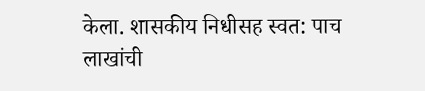केला. शासकीय निधीसह स्वत: पाच लाखांची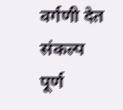वर्गणी देत संकल्प पूर्ण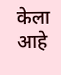केला आहे